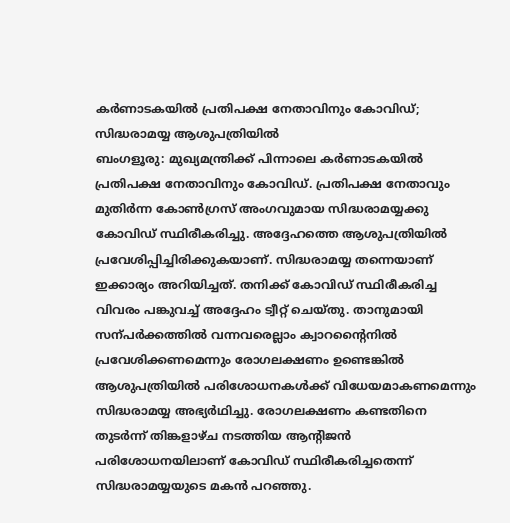കർണാടകയിൽ പ്രതിപക്ഷ നേതാവിനും കോവിഡ്; സിദ്ധരാമയ്യ ആശുപത്രിയിൽ
ബംഗളൂരു: മുഖ്യമന്ത്രിക്ക് പിന്നാലെ കർണാടകയിൽ പ്രതിപക്ഷ നേതാവിനും കോവിഡ്. പ്രതിപക്ഷ നേതാവും മുതിർന്ന കോൺഗ്രസ് അംഗവുമായ സിദ്ധരാമയ്യക്കു കോവിഡ് സ്ഥിരീകരിച്ചു. അദ്ദേഹത്തെ ആശുപത്രിയിൽ പ്രവേശിപ്പിച്ചിരിക്കുകയാണ്. സിദ്ധരാമയ്യ തന്നെയാണ് ഇക്കാര്യം അറിയിച്ചത്. തനിക്ക് കോവിഡ് സ്ഥിരീകരിച്ച വിവരം പങ്കുവച്ച് അദ്ദേഹം ട്വീറ്റ് ചെയ്തു. താനുമായി സന്പർക്കത്തിൽ വന്നവരെല്ലാം ക്വാറന്റൈനിൽ പ്രവേശിക്കണമെന്നും രോഗലക്ഷണം ഉണ്ടെങ്കിൽ ആശുപത്രിയിൽ പരിശോധനകൾക്ക് വിധേയമാകണമെന്നും സിദ്ധരാമയ്യ അഭ്യർഥിച്ചു. രോഗലക്ഷണം കണ്ടതിനെ തുടർന്ന് തിങ്കളാഴ്ച നടത്തിയ ആന്റിജൻ പരിശോധനയിലാണ് കോവിഡ് സ്ഥിരീകരിച്ചതെന്ന് സിദ്ധരാമയ്യയുടെ മകൻ പറഞ്ഞു.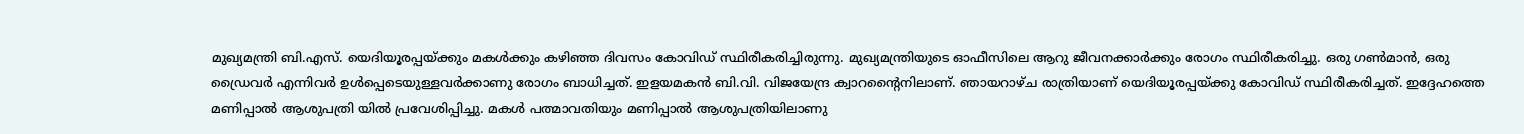മുഖ്യമന്ത്രി ബി.എസ്. യെദിയൂരപ്പയ്ക്കും മകൾക്കും കഴിഞ്ഞ ദിവസം കോവിഡ് സ്ഥിരീകരിച്ചിരുന്നു. മുഖ്യമന്ത്രിയുടെ ഓഫീസിലെ ആറു ജീവനക്കാർക്കും രോഗം സ്ഥിരീകരിച്ചു. ഒരു ഗൺമാൻ, ഒരു ഡ്രൈവർ എന്നിവർ ഉൾപ്പെടെയുള്ളവർക്കാണു രോഗം ബാധിച്ചത്. ഇളയമകൻ ബി.വി. വിജയേന്ദ്ര ക്വാറന്റൈനിലാണ്. ഞായറാഴ്ച രാത്രിയാണ് യെദിയൂരപ്പയ്ക്കു കോവിഡ് സ്ഥിരീകരിച്ചത്. ഇദ്ദേഹത്തെ മണിപ്പാൽ ആശുപത്രി യിൽ പ്രവേശിപ്പിച്ചു. മകൾ പത്മാവതിയും മണിപ്പാൽ ആശുപത്രിയിലാണു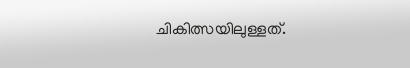ചികിത്സയിലുള്ളത്.